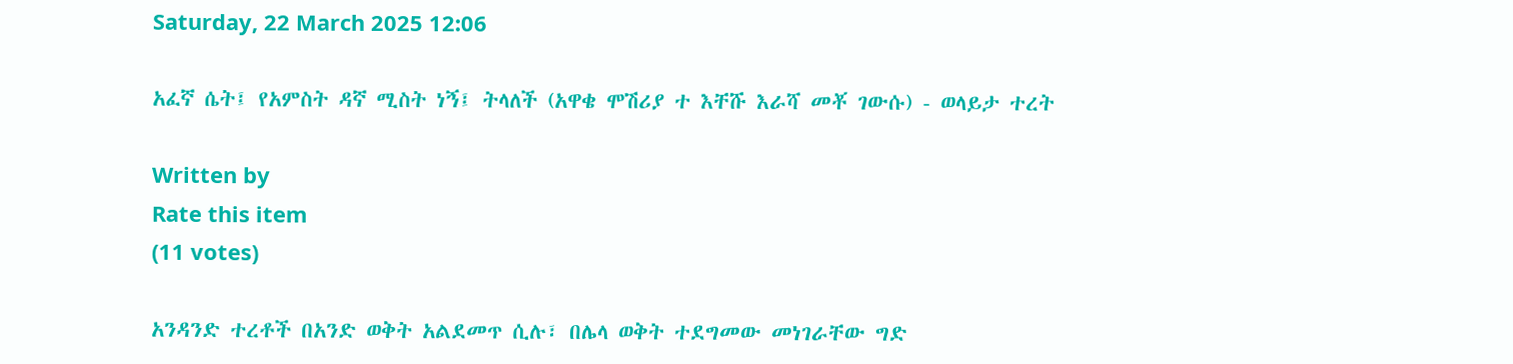Saturday, 22 March 2025 12:06

አፈኛ ሴት፤ የአምስት ዳኛ ሚስት ነኝ፤ ትላለች (አዋቄ ሞሽሪያ ተ እቸሹ እራሻ መቾ ገውሱ) - ወላይታ ተረት

Written by
Rate this item
(11 votes)

አንዳንድ ተረቶች በአንድ ወቅት አልደመጥ ሲሉ፣ በሌላ ወቅት ተደግመው መነገራቸው ግድ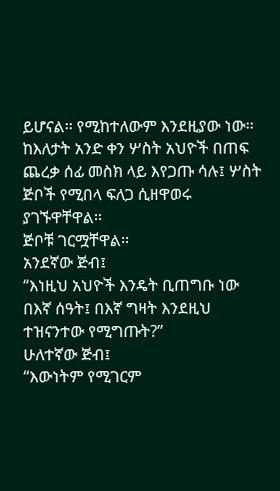ይሆናል፡፡ የሚከተለውም እንደዚያው ነው፡፡
ከእለታት አንድ ቀን ሦስት አህዮች በጠፍ ጨረቃ ሰፊ መስክ ላይ እየጋጡ ሳሉ፤ ሦስት ጅቦች የሚበላ ፍለጋ ሲዘዋወሩ ያገኙዋቸዋል፡፡
ጅቦቹ ገርሟቸዋል፡፡
አንደኛው ጅብ፤
“እነዚህ አህዮች እንዴት ቢጠግቡ ነው በእኛ ሰዓት፤ በእኛ ግዛት እንደዚህ ተዝናንተው የሚግጡት?”
ሁለተኛው ጅብ፤
“እውነትም የሚገርም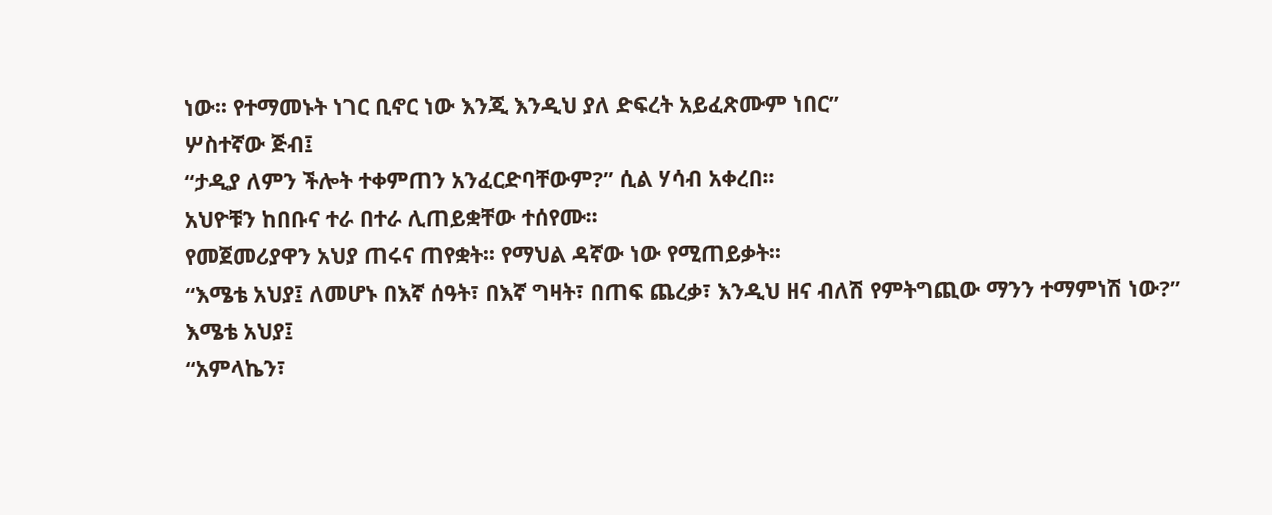ነው፡፡ የተማመኑት ነገር ቢኖር ነው እንጂ እንዲህ ያለ ድፍረት አይፈጽሙም ነበር”
ሦስተኛው ጅብ፤
“ታዲያ ለምን ችሎት ተቀምጠን አንፈርድባቸውም?” ሲል ሃሳብ አቀረበ፡፡
አህዮቹን ከበቡና ተራ በተራ ሊጠይቋቸው ተሰየሙ፡፡
የመጀመሪያዋን አህያ ጠሩና ጠየቋት፡፡ የማህል ዳኛው ነው የሚጠይቃት፡፡
“እሜቴ አህያ፤ ለመሆኑ በእኛ ሰዓት፣ በእኛ ግዛት፣ በጠፍ ጨረቃ፣ እንዲህ ዘና ብለሽ የምትግጪው ማንን ተማምነሽ ነው?”
እሜቴ አህያ፤
“አምላኬን፣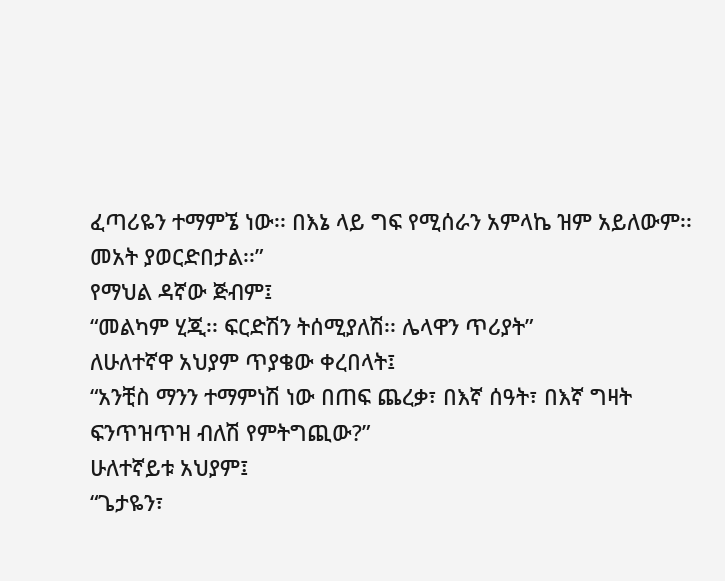ፈጣሪዬን ተማምኜ ነው፡፡ በእኔ ላይ ግፍ የሚሰራን አምላኬ ዝም አይለውም፡፡ መአት ያወርድበታል፡፡”
የማህል ዳኛው ጅብም፤
“መልካም ሂጂ፡፡ ፍርድሽን ትሰሚያለሽ፡፡ ሌላዋን ጥሪያት”
ለሁለተኛዋ አህያም ጥያቄው ቀረበላት፤
“አንቺስ ማንን ተማምነሽ ነው በጠፍ ጨረቃ፣ በእኛ ሰዓት፣ በእኛ ግዛት
ፍንጥዝጥዝ ብለሽ የምትግጪው?”
ሁለተኛይቱ አህያም፤
“ጌታዬን፣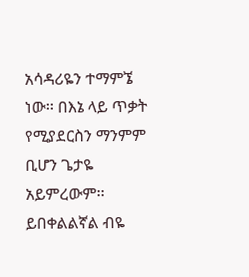አሳዳሪዬን ተማምኜ ነው፡፡ በእኔ ላይ ጥቃት የሚያደርስን ማንምም ቢሆን ጌታዬ አይምረውም፡፡ ይበቀልልኛል ብዬ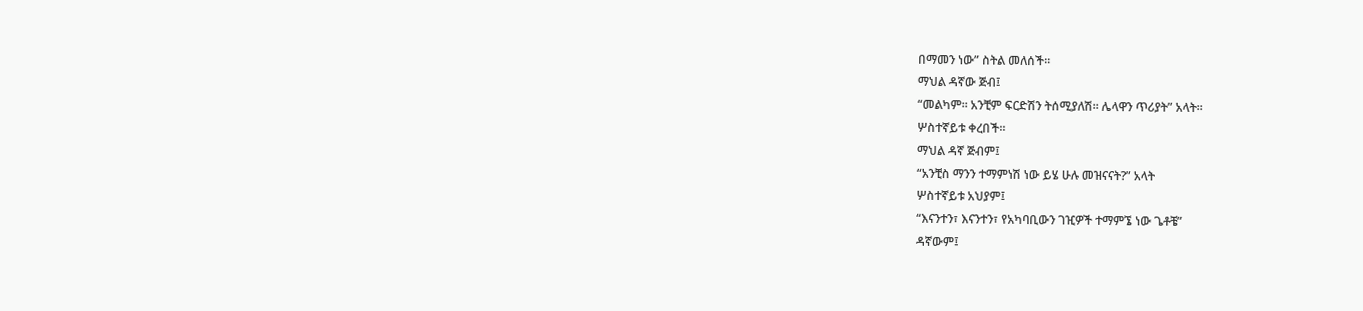በማመን ነው” ስትል መለሰች፡፡
ማህል ዳኛው ጅብ፤
“መልካም፡፡ አንቺም ፍርድሽን ትሰሚያለሽ፡፡ ሌላዋን ጥሪያት” አላት፡፡
ሦስተኛይቱ ቀረበች፡፡
ማህል ዳኛ ጅብም፤
“አንቺስ ማንን ተማምነሽ ነው ይሄ ሁሉ መዝናናት?” አላት
ሦስተኛይቱ አህያም፤
“እናንተን፣ እናንተን፣ የአካባቢውን ገዢዎች ተማምኜ ነው ጌቶቼ”
ዳኛውም፤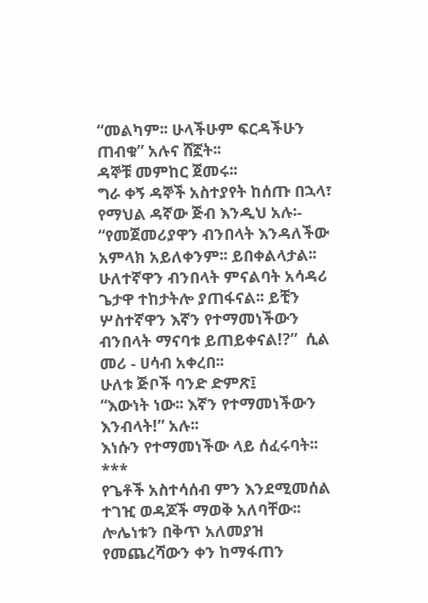“መልካም፡፡ ሁላችሁም ፍርዳችሁን ጠብቁ” አሉና ሸኟት፡፡
ዳኞቹ መምከር ጀመሩ፡፡
ግራ ቀኝ ዳኞች አስተያየት ከሰጡ በኋላ፣ የማህል ዳኛው ጅብ እንዲህ አሉ፡-
“የመጀመሪያዋን ብንበላት እንዳለችው አምላክ አይለቀንም፡፡ ይበቀልላታል፡፡ ሁለተኛዋን ብንበላት ምናልባት አሳዳሪ ጌታዋ ተከታትሎ ያጠፋናል፡፡ ይቺን ሦስተኛዋን እኛን የተማመነችውን ብንበላት ማናባቱ ይጠይቀናል!?”  ሲል መሪ - ሀሳብ አቀረበ፡፡
ሁለቱ ጅቦች ባንድ ድምጽ፤
“እውነት ነው፡፡ እኛን የተማመነችውን እንብላት!” አሉ፡፡
እነሱን የተማመነችው ላይ ሰፈሩባት፡፡
***
የጌቶች አስተሳሰብ ምን እንደሚመሰል ተገዢ ወዳጆች ማወቅ አለባቸው፡፡ ሎሌነቱን በቅጥ አለመያዝ የመጨረሻውን ቀን ከማፋጠን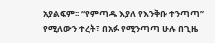አያልፍም፡፡ “የምጣዱ እያለ የእንቅቡ ተንጣጣ” የሚለውን ተረት፣ በአፉ የሚንጣጣ ሁሉ በጊዜ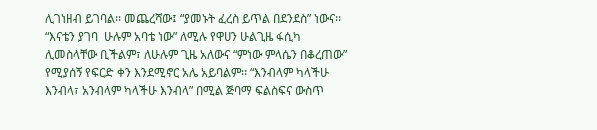ሊገነዘብ ይገባል፡፡ መጨረሻው፤ “ያመኑት ፈረስ ይጥል በደንደስ” ነውና፡፡ “እናቴን ያገባ  ሁሉም አባቴ ነው” ለሚሉ የዋሀን ሁልጊዜ ፋሲካ ሊመስላቸው ቢችልም፣ ለሁሉም ጊዜ አለውና “ምነው ምላሴን በቆረጠው” የሚያሰኝ የፍርድ ቀን እንደሚኖር አሌ አይባልም፡፡ “እንብላም ካላችሁ እንብላ፣ አንብላም ካላችሁ እንብላ” በሚል ጅባማ ፍልስፍና ውስጥ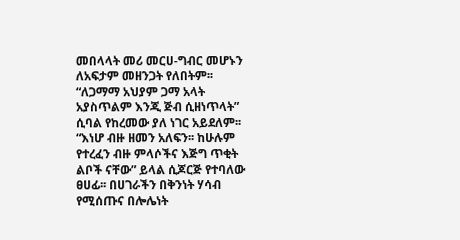መበላላት መሪ መርሀ-ግብር መሆኑን ለአፍታም መዘንጋት የለበትም፡፡
“ለጋማማ አህያም ጋማ አላት
አያስጥልም እንጂ ጅብ ሲዘነጥላት” ሲባል የከረመው ያለ ነገር አይደለም፡፡
“እነሆ ብዙ ዘመን አለፍን፡፡ ከሁሉም የተረፈን ብዙ ምላሶችና እጅግ ጥቂት ልቦች ናቸው” ይላል ሲጆርጅ የተባለው ፀሀፊ፡፡ በሀገራችን በቅንነት ሃሳብ የሚሰጡና በሎሌነት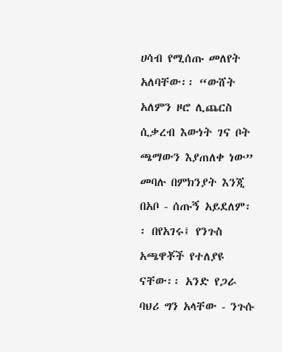ሀሳብ የሚሰጡ መለየት አለባቸው፡፡ “ውሸት አለምን ዞሮ ሊጨርስ ሲቃረብ እውነት ገና ቦት ጫማውን እያጠለቀ ነው” መባሉ በምክንያት እንጂ በአቦ - ሰጡኝ አይደለም፡፡ በየአገሩ፤ የንጉስ አጫዋቾች የተለያዩ ናቸው፡፡ አንድ የጋራ ባህሪ ግን አላቸው - ንጉሱ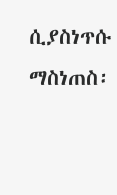ሲያስነጥሱ ማስነጠስ፡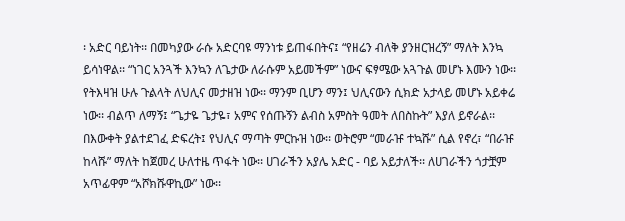፡ አድር ባይነት፡፡ በመካያው ራሱ አድርባዩ ማንነቱ ይጠፋበትና፤ “የዘሬን ብለቅ ያንዘርዝረኝ” ማለት እንኳ ይሳነዋል፡፡ “ነገር አንጓች እንኳን ለጌታው ለራሱም አይመችም” ነውና ፍፃሜው አጓጉል መሆኑ እሙን ነው፡፡
የትእዛዝ ሁሉ ጉልላት ለህሊና መታዘዝ ነው፡፡ ማንም ቢሆን ማን፤ ህሊናውን ሲክድ አታላይ መሆኑ አይቀሬ ነው፡፡ ብልጥ ለማኝ፤ “ጌታዬ ጌታዬ፣ አምና የሰጡኝን ልብስ አምስት ዓመት ለበስኩት” እያለ ይኖራል፡፡ በእውቀት ያልተደገፈ ድፍረት፤ የህሊና ማጣት ምርኩዝ ነው፡፡ ወትሮም “መራዡ ተኳሹ” ሲል የኖረ፣ “በራዡ ከላሹ” ማለት ከጀመረ ሁለተዜ ጥፋት ነው፡፡ ሀገራችን አያሌ አድር - ባይ አይታለች፡፡ ለሀገራችን ጎታቿም አጥፊዋም “አሾክሹዋኪው” ነው፡፡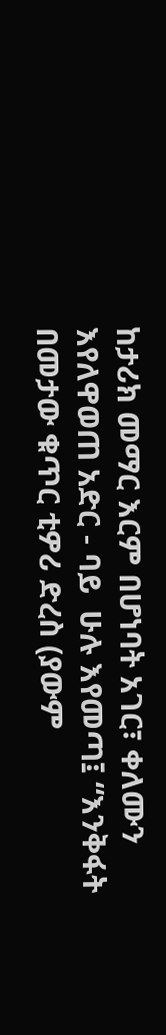ከታሪክ መማር እርም በሆነባት አገር፣ ቀለሙን እየለዋወጠ አድር - ባይ  ሁሉ እየመጣ፤ “እንቅፋት በመታው ቁጥር ቲዎሪ ድረስ (ያውም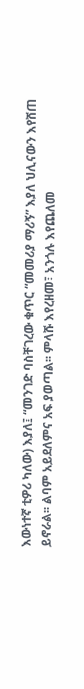እውነተኛ ቲዎሪ ካለው) እያለ፤ “መንገድ ባስቸገረው ቁጥር “መመሪያ ማሪኝ” እያለ ህሊናውን እየሸጠ ይኖራል፡፡ ልባም አይደለምና አፍ ያወጣል፡፡ ምላሹ እየረዘመ፣ አንጎሉ እየጨለመ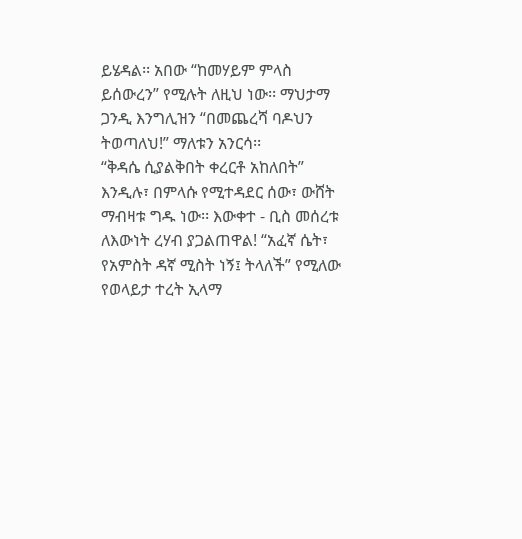ይሄዳል፡፡ አበው “ከመሃይም ምላስ ይሰውረን” የሚሉት ለዚህ ነው፡፡ ማህታማ ጋንዲ እንግሊዝን “በመጨረሻ ባዶህን ትወጣለህ!” ማለቱን አንርሳ፡፡
“ቅዳሴ ሲያልቅበት ቀረርቶ አከለበት” እንዲሉ፣ በምላሱ የሚተዳደር ሰው፣ ውሸት ማብዛቱ ግዱ ነው፡፡ እውቀተ - ቢስ መሰረቱ ለእውነት ረሃብ ያጋልጠዋል! “አፈኛ ሴት፣ የአምስት ዳኛ ሚስት ነኝ፤ ትላለች” የሚለው የወላይታ ተረት ኢላማ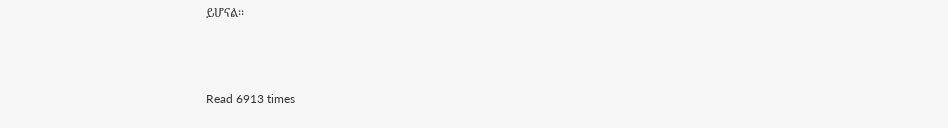ይሆናል፡፡



Read 6913 times